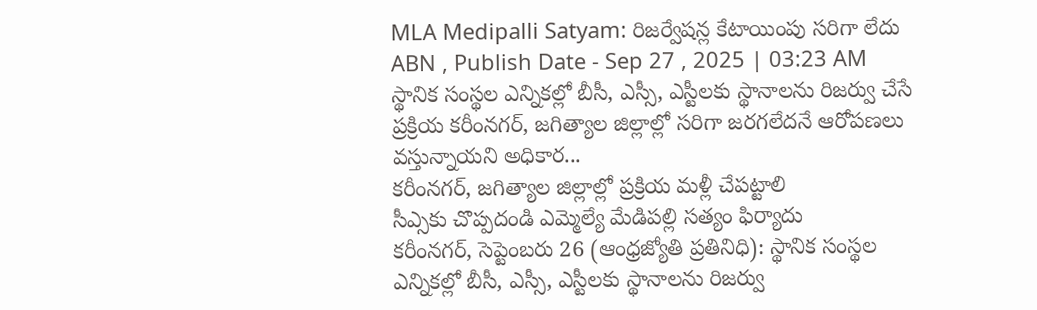MLA Medipalli Satyam: రిజర్వేషన్ల కేటాయింపు సరిగా లేదు
ABN , Publish Date - Sep 27 , 2025 | 03:23 AM
స్థానిక సంస్థల ఎన్నికల్లో బీసీ, ఎస్సీ, ఎస్టీలకు స్థానాలను రిజర్వు చేసే ప్రక్రియ కరీంనగర్, జగిత్యాల జిల్లాల్లో సరిగా జరగలేదనే ఆరోపణలు వస్తున్నాయని అధికార...
కరీంనగర్, జగిత్యాల జిల్లాల్లో ప్రక్రియ మళ్లీ చేపట్టాలి
సీఎ్సకు చొప్పదండి ఎమ్మెల్యే మేడిపల్లి సత్యం ఫిర్యాదు
కరీంనగర్, సెప్టెంబరు 26 (ఆంధ్రజ్యోతి ప్రతినిధి): స్థానిక సంస్థల ఎన్నికల్లో బీసీ, ఎస్సీ, ఎస్టీలకు స్థానాలను రిజర్వు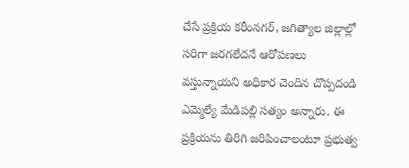చేసే ప్రక్రియ కరీంనగర్, జగిత్యాల జిల్లాల్లో సరిగా జరగలేదనే ఆరోపణలు వస్తున్నాయని అధికార చెందిన చొప్పదండి ఎమ్మెల్యే మేడిపల్లి సత్యం అన్నారు. ఈ ప్రక్రియను తిరిగి జరిపించాలంటూ ప్రభుత్వ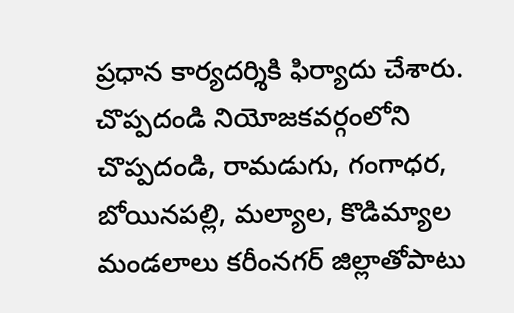ప్రధాన కార్యదర్శికి ఫిర్యాదు చేశారు. చొప్పదండి నియోజకవర్గంలోని చొప్పదండి, రామడుగు, గంగాధర, బోయినపల్లి, మల్యాల, కొడిమ్యాల మండలాలు కరీంనగర్ జిల్లాతోపాటు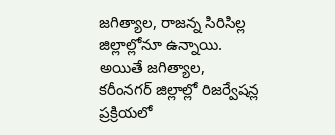జగిత్యాల, రాజన్న సిరిసిల్ల జిల్లాల్లోనూ ఉన్నాయి. అయితే జగిత్యాల, కరీంనగర్ జిల్లాల్లో రిజర్వేషన్ల ప్రక్రియలో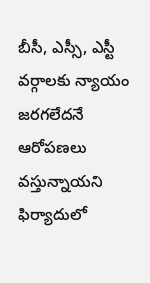బీసీ, ఎస్సీ, ఎస్టీ వర్గాలకు న్యాయం జరగలేదనే ఆరోపణలు వస్తున్నాయని ఫిర్యాదులో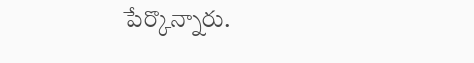పేర్కొన్నారు.